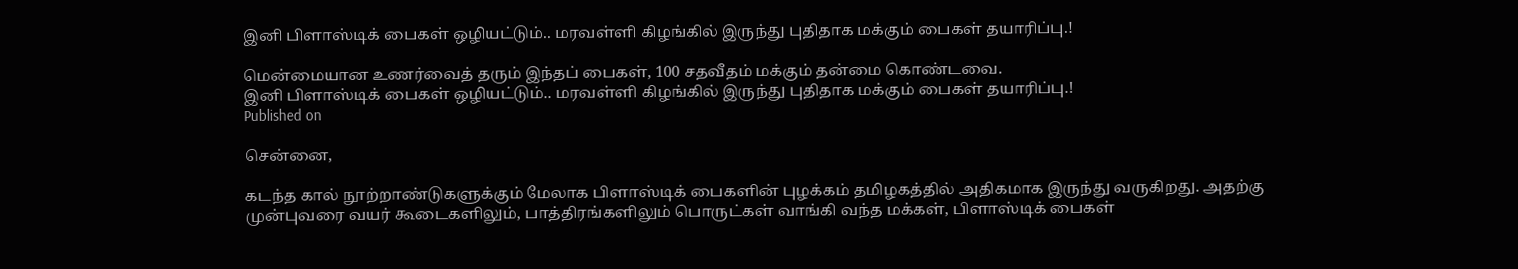இனி பிளாஸ்டிக் பைகள் ஒழியட்டும்.. மரவள்ளி கிழங்கில் இருந்து புதிதாக மக்கும் பைகள் தயாரிப்பு.!

மென்மையான உணர்வைத் தரும் இந்தப் பைகள், 100 சதவீதம் மக்கும் தன்மை கொண்டவை.
இனி பிளாஸ்டிக் பைகள் ஒழியட்டும்.. மரவள்ளி கிழங்கில் இருந்து புதிதாக மக்கும் பைகள் தயாரிப்பு.!
Published on

சென்னை,

கடந்த கால் நூற்றாண்டுகளுக்கும் மேலாக பிளாஸ்டிக் பைகளின் புழக்கம் தமிழகத்தில் அதிகமாக இருந்து வருகிறது. அதற்கு முன்புவரை வயர் கூடைகளிலும், பாத்திரங்களிலும் பொருட்கள் வாங்கி வந்த மக்கள், பிளாஸ்டிக் பைகள்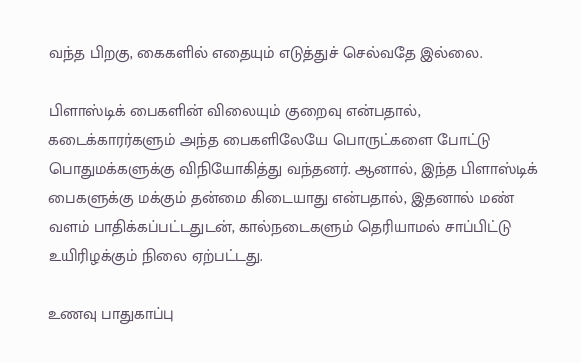வந்த பிறகு, கைகளில் எதையும் எடுத்துச் செல்வதே இல்லை.

பிளாஸ்டிக் பைகளின் விலையும் குறைவு என்பதால், கடைக்காரர்களும் அந்த பைகளிலேயே பொருட்களை போட்டு பொதுமக்களுக்கு விநியோகித்து வந்தனர். ஆனால், இந்த பிளாஸ்டிக் பைகளுக்கு மக்கும் தன்மை கிடையாது என்பதால், இதனால் மண் வளம் பாதிக்கப்பட்டதுடன், கால்நடைகளும் தெரியாமல் சாப்பிட்டு உயிரிழக்கும் நிலை ஏற்பட்டது.

உணவு பாதுகாப்பு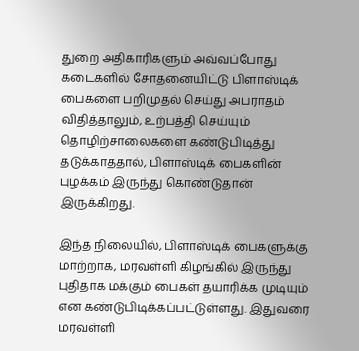துறை அதிகாரிகளும் அவ்வப்போது கடைகளில் சோதனையிட்டு பிளாஸ்டிக் பைகளை பறிமுதல் செய்து அபராதம் விதித்தாலும், உற்பத்தி செய்யும் தொழிற்சாலைகளை கண்டுபிடித்து தடுக்காததால், பிளாஸ்டிக் பைகளின் புழக்கம் இருந்து கொண்டுதான் இருக்கிறது.

இந்த நிலையில், பிளாஸ்டிக் பைகளுக்கு மாற்றாக, மரவள்ளி கிழங்கில் இருந்து புதிதாக மக்கும் பைகள் தயாரிக்க முடியும் என கண்டுபிடிக்கப்பட்டுள்ளது. இதுவரை மரவள்ளி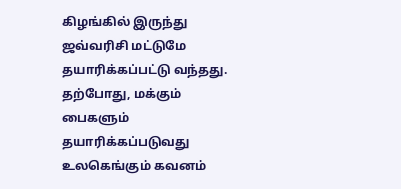கிழங்கில் இருந்து ஜவ்வரிசி மட்டுமே தயாரிக்கப்பட்டு வந்தது. தற்போது, மக்கும் பைகளும் தயாரிக்கப்படுவது உலகெங்கும் கவனம்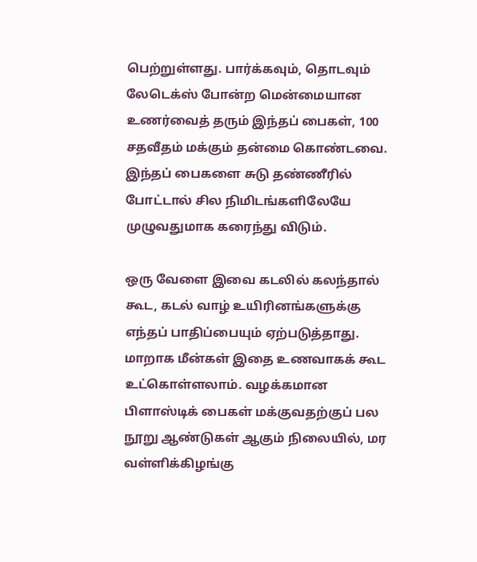பெற்றுள்ளது. பார்க்கவும், தொடவும் லேடெக்ஸ் போன்ற மென்மையான உணர்வைத் தரும் இந்தப் பைகள், 100 சதவீதம் மக்கும் தன்மை கொண்டவை. இந்தப் பைகளை சுடு தண்ணீரில் போட்டால் சில நிமிடங்களிலேயே முழுவதுமாக கரைந்து விடும்.

ஒரு வேளை இவை கடலில் கலந்தால் கூட, கடல் வாழ் உயிரினங்களுக்கு எந்தப் பாதிப்பையும் ஏற்படுத்தாது. மாறாக மீன்கள் இதை உணவாகக் கூட உட்கொள்ளலாம். வழக்கமான பிளாஸ்டிக் பைகள் மக்குவதற்குப் பல நூறு ஆண்டுகள் ஆகும் நிலையில், மர வள்ளிக்கிழங்கு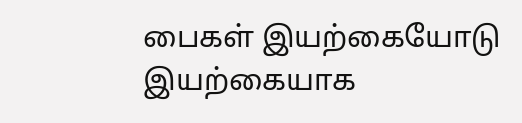பைகள் இயற்கையோடு இயற்கையாக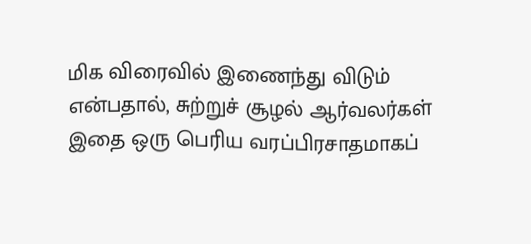மிக விரைவில் இணைந்து விடும் என்பதால், சுற்றுச் சூழல் ஆர்வலர்கள் இதை ஒரு பெரிய வரப்பிரசாதமாகப்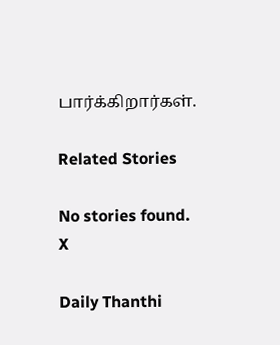பார்க்கிறார்கள்.

Related Stories

No stories found.
X

Daily Thanthi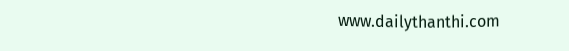www.dailythanthi.com